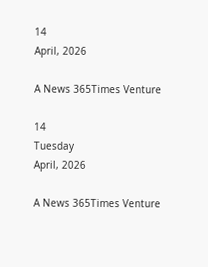14
April, 2026

A News 365Times Venture

14
Tuesday
April, 2026

A News 365Times Venture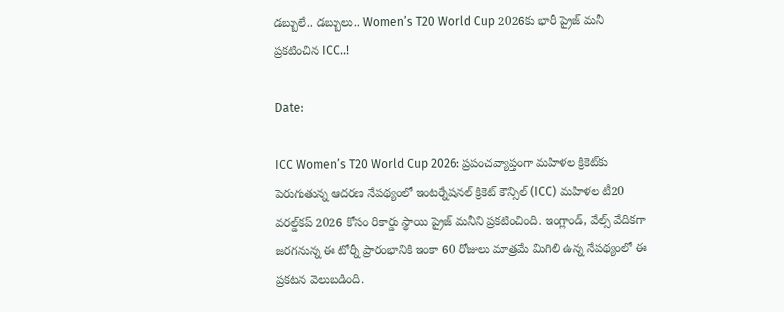డబ్బులే.. డబ్బులు.. Women’s T20 World Cup 2026కు భారీ ప్రైజ్ మనీ ప్రకటించిన ICC..!

Date:

ICC Women’s T20 World Cup 2026: ప్రపంచవ్యాప్తంగా మహిళల క్రికెట్‌కు పెరుగుతున్న ఆదరణ నేపథ్యంలో ఇంటర్నేషనల్ క్రికెట్ కౌన్సిల్ (ICC) మహిళల టీ20 వరల్డ్‌కప్ 2026 కోసం రికార్డు స్థాయి ప్రైజ్ మనీని ప్రకటించింది. ఇంగ్లాండ్, వేల్స్ వేదికగా జరగనున్న ఈ టోర్నీ ప్రారంభానికి ఇంకా 60 రోజులు మాత్రమే మిగిలి ఉన్న నేపథ్యంలో ఈ ప్రకటన వెలుబడింది.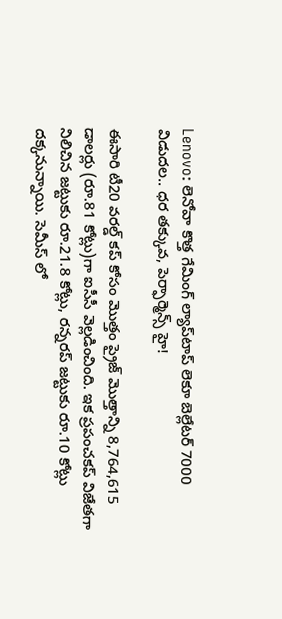Lenovo: లెనోవా కొత్త గేమింగ్ ల్యాప్‌టాప్ లెకూ బెల్లేటర్ 7000 విడుదల.. ధర తక్కువ, పెర్ఫార్మెన్స్ హై!

ఈసారి టీ20 వరల్డ్ కప్ కోసం మొత్తం ప్రైజ్ మొత్తాన్ని 8,764,615 డాలర్లు (రూ.81 కోట్లు)గా ఐసీసీ వెల్లడించింది. ఇక ప్రపంచకప్ విజేతగా నిలిచిన జట్టుకు రూ.21.8 కోట్లు, రన్నరప్ జట్టుకు రూ.10 కోట్లు దక్కనున్నాయి. సెమీస్‌ లో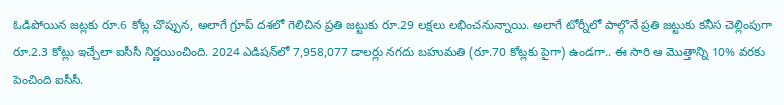ఓడిపోయిన జట్లకు రూ.6 కోట్ల చొప్పున, అలాగే గ్రూప్ దశలో గెలిచిన ప్రతి జట్టుకు రూ.29 లక్షలు లభించనున్నాయి. అలాగే టోర్నీలో పాల్గొనే ప్రతి జట్టుకు కనీస చెల్లింపుగా రూ.2.3 కోట్లు ఇచ్చేలా ఐసీసీ నిర్ణయించింది. 2024 ఎడిషన్‌లో 7,958,077 డాలర్లు నగదు బహుమతి (రూ.70 కోట్లకు పైగా) ఉండగా.. ఈ సారి ఆ మొత్తాన్ని 10% వరకు పెంచింది ఐసీసీ.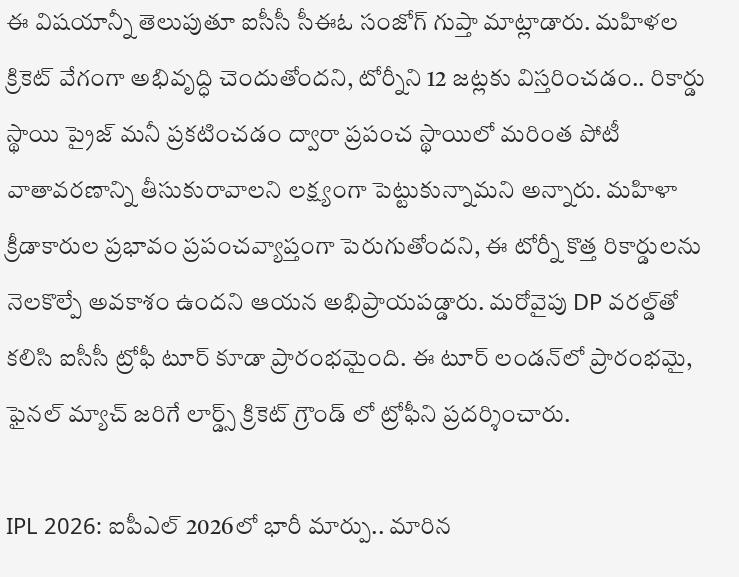ఈ విషయాన్నీ తెలుపుతూ ఐసీసీ సీఈఓ సంజోగ్ గుప్తా మాట్లాడారు. మహిళల క్రికెట్ వేగంగా అభివృద్ధి చెందుతోందని, టోర్నీని 12 జట్లకు విస్తరించడం.. రికార్డు స్థాయి ప్రైజ్ మనీ ప్రకటించడం ద్వారా ప్రపంచ స్థాయిలో మరింత పోటీ వాతావరణాన్ని తీసుకురావాలని లక్ష్యంగా పెట్టుకున్నామని అన్నారు. మహిళా క్రీడాకారుల ప్రభావం ప్రపంచవ్యాప్తంగా పెరుగుతోందని, ఈ టోర్నీ కొత్త రికార్డులను నెలకొల్పే అవకాశం ఉందని ఆయన అభిప్రాయపడ్డారు. మరోవైపు DP వరల్డ్‌తో కలిసి ఐసీసీ ట్రోఫీ టూర్ కూడా ప్రారంభమైంది. ఈ టూర్ లండన్‌లో ప్రారంభమై, ఫైనల్ మ్యాచ్ జరిగే లార్డ్స్ క్రికెట్ గ్రౌండ్ లో ట్రోఫీని ప్రదర్శించారు.

IPL 2026: ఐపీఎల్ 2026లో భారీ మార్పు.. మారిన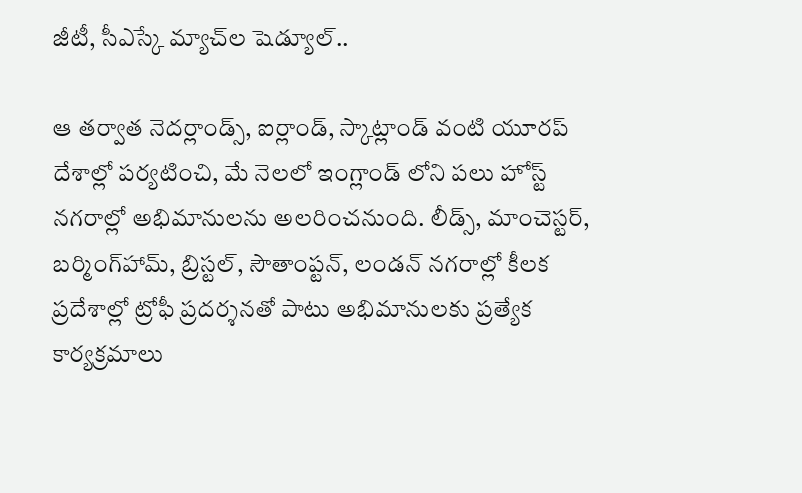జీటీ, సీఎస్కే మ్యాచ్‌ల షెడ్యూల్..

ఆ తర్వాత నెదర్లాండ్స్, ఐర్లాండ్, స్కాట్లాండ్ వంటి యూరప్ దేశాల్లో పర్యటించి, మే నెలలో ఇంగ్లాండ్‌ లోని పలు హోస్ట్ నగరాల్లో అభిమానులను అలరించనుంది. లీడ్స్, మాంచెస్టర్, బర్మింగ్‌హామ్, బ్రిస్టల్, సౌతాంప్టన్, లండన్ నగరాల్లో కీలక ప్రదేశాల్లో ట్రోఫీ ప్రదర్శనతో పాటు అభిమానులకు ప్రత్యేక కార్యక్రమాలు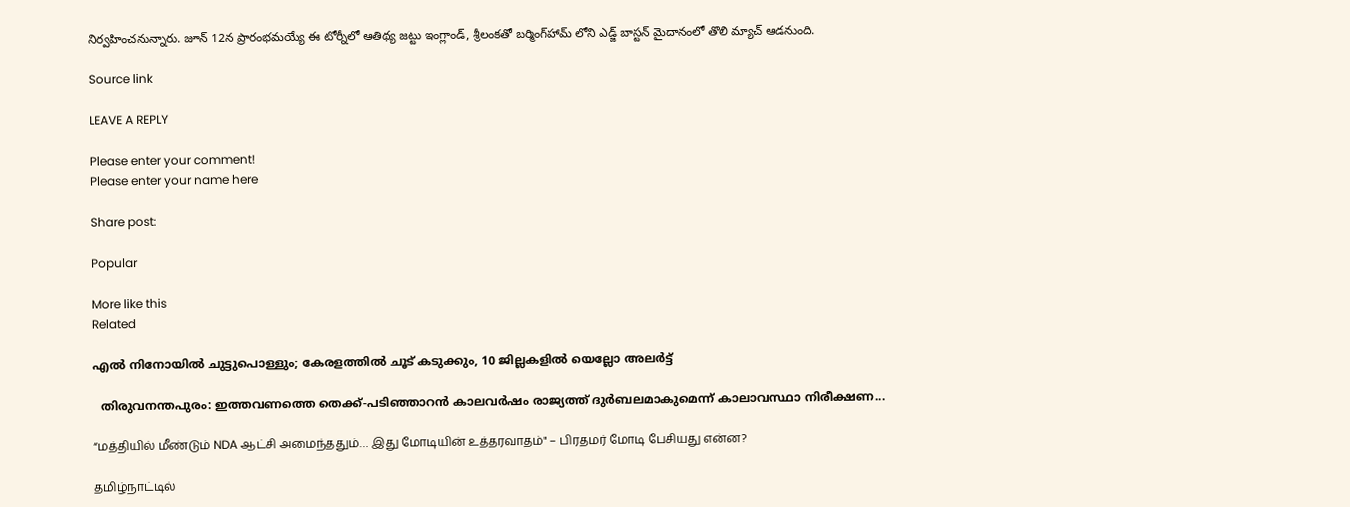నిర్వహించనున్నారు. జూన్ 12న ప్రారంభమయ్యే ఈ టోర్నీలో ఆతిథ్య జట్టు ఇంగ్లాండ్, శ్రీలంకతో బర్మింగ్‌హామ్‌ లోని ఎడ్జ్‌ బాస్టన్ మైదానంలో తొలి మ్యాచ్ ఆడనుంది.

Source link

LEAVE A REPLY

Please enter your comment!
Please enter your name here

Share post:

Popular

More like this
Related

എല്‍ നിനോയില്‍ ചുട്ടുപൊള്ളും; കേരളത്തില്‍ ചൂട് കടുക്കും, 10 ജില്ലകളില്‍ യെല്ലോ അലര്‍ട്ട്

  തിരുവനന്തപുരം: ഇത്തവണത്തെ തെക്ക്-പടിഞ്ഞാറന്‍ കാലവര്‍ഷം രാജ്യത്ത് ദുര്‍ബലമാകുമെന്ന് കാലാവസ്ഥാ നിരീക്ഷണ...

“மத்தியில் மீண்டும் NDA ஆட்சி அமைந்ததும்… இது மோடியின் உத்தரவாதம்" – பிரதமர் மோடி பேசியது என்ன?

தமிழ்நாட்டில்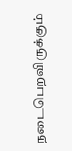நடைபெறவிருக்கும்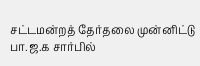சட்டமன்றத் தேர்தலை முன்னிட்டு பா.ஜ.க சார்பில்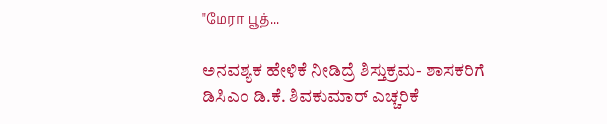"மேரா பூத்...

ಅನವಶ್ಯಕ ಹೇಳಿಕೆ ನೀಡಿದ್ರೆ ಶಿಸ್ತುಕ್ರಮ- ಶಾಸಕರಿಗೆ ಡಿಸಿಎಂ ಡಿ.ಕೆ. ಶಿವಕುಮಾರ್ ಎಚ್ಚರಿಕೆ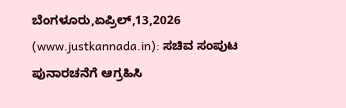ಬೆಂಗಳೂರು,ಏಪ್ರಿಲ್,13,2026 (www.justkannada.in): ಸಚಿವ ಸಂಪುಟ ಪುನಾರಚನೆಗೆ ಆಗ್ರಹಿಸಿ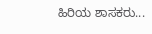ಹಿರಿಯ ಶಾಸಕರು...